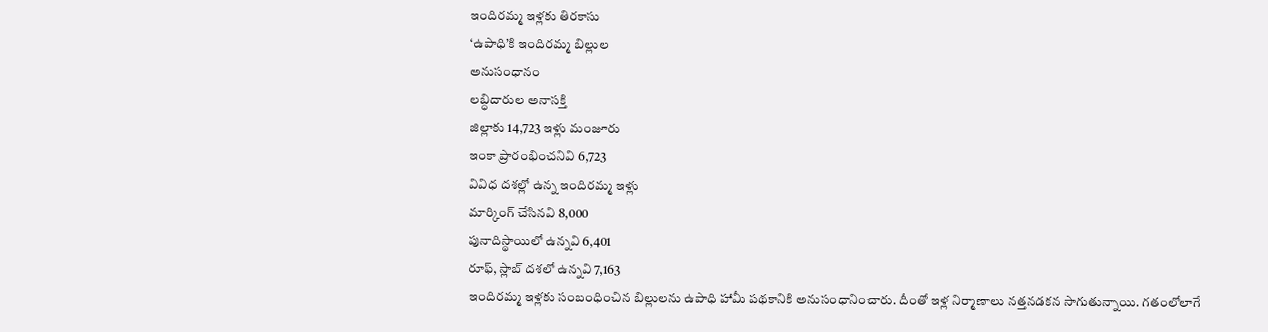ఇందిరమ్మ ఇళ్లకు తిరకాసు
‘ఉపాధి’కి ఇందిరమ్మ బిల్లుల
అనుసంధానం
లబ్ధిదారుల అనాసక్తి
జిల్లాకు 14,723 ఇళ్లు మంజూరు
ఇంకా ప్రారంభించనివి 6,723
వివిధ దశల్లో ఉన్న ఇందిరమ్మ ఇళ్లు
మార్కింగ్ చేసినవి 8,000
పునాదిస్థాయిలో ఉన్నవి 6,401
రూఫ్, స్లాబ్ దశలో ఉన్నవి 7,163
ఇందిరమ్మ ఇళ్లకు సంబంధించిన బిల్లులను ఉపాధి హామీ పథకానికి అనుసంధానించారు. దీంతో ఇళ్ల నిర్మాణాలు నత్తనడకన సాగుతున్నాయి. గతంలోలాగే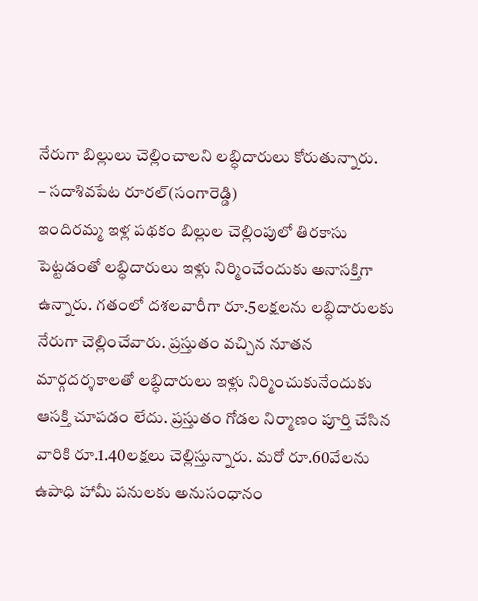నేరుగా బిల్లులు చెల్లించాలని లబ్ధిదారులు కోరుతున్నారు.
– సదాశివపేట రూరల్(సంగారెడ్డి)
ఇందిరమ్మ ఇళ్ల పథకం బిల్లుల చెల్లింపులో తిరకాసు పెట్టడంతో లబ్ధిదారులు ఇళ్లు నిర్మించేందుకు అనాసక్తిగా ఉన్నారు. గతంలో దశలవారీగా రూ.5లక్షలను లబ్ధిదారులకు నేరుగా చెల్లించేవారు. ప్రస్తుతం వచ్చిన నూతన మార్గదర్శకాలతో లబ్ధిదారులు ఇళ్లు నిర్మించుకునేందుకు ఆసక్తి చూపడం లేదు. ప్రస్తుతం గోడల నిర్మాణం పూర్తి చేసిన వారికి రూ.1.40లక్షలు చెల్లిస్తున్నారు. మరో రూ.60వేలను ఉపాధి హామీ పనులకు అనుసంధానం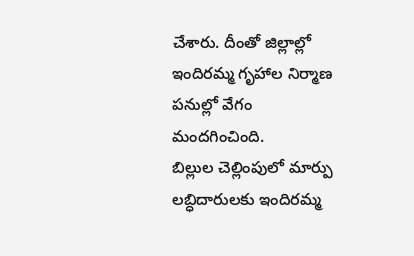చేశారు. దీంతో జిల్లాల్లో ఇందిరమ్మ గృహాల నిర్మాణ పనుల్లో వేగం మందగించింది.
బిల్లుల చెల్లింపులో మార్పు
లబ్ధిదారులకు ఇందిరమ్మ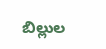బిల్లుల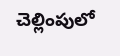చెల్లింపులో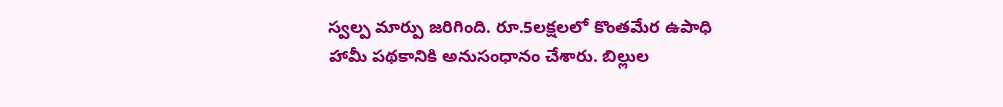స్వల్ప మార్పు జరిగింది. రూ.5లక్షలలో కొంతమేర ఉపాధి హామీ పథకానికి అనుసంధానం చేశారు. బిల్లుల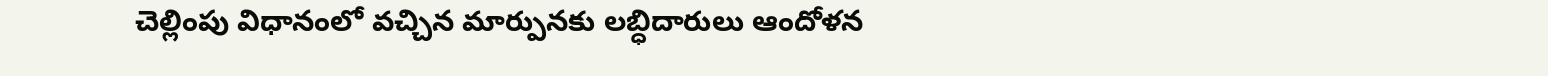చెల్లింపు విధానంలో వచ్చిన మార్పునకు లబ్ధిదారులు ఆందోళన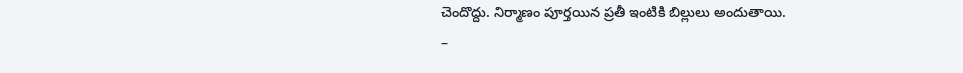చెందొద్దు. నిర్మాణం పూర్తయిన ప్రతీ ఇంటికి బిల్లులు అందుతాయి.
–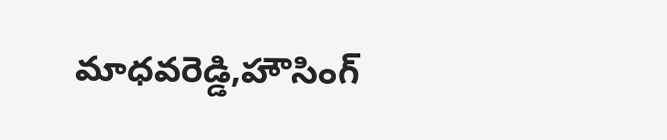మాధవరెడ్డి,హౌసింగ్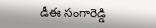డీఈ సంగారెడ్డి